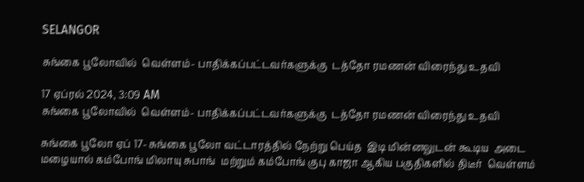SELANGOR

சுங்கை பூலோவில்  வெள்ளம்- பாதிக்கப்பட்டவர்களுக்கு  டத்தோ ரமணன் விரைந்து உதவி

17 ஏப்ரல் 2024, 3:09 AM
சுங்கை பூலோவில்  வெள்ளம்- பாதிக்கப்பட்டவர்களுக்கு  டத்தோ ரமணன் விரைந்து உதவி

சுங்கை பூலோ ஏப் 17- சுங்கை பூலோ வட்டாரத்தில் நேற்று பெய்த  இடி மின்னலுடன் கூடிய  அடை மழையால் கம்போங் மிலாயு சுபாங்  மற்றும் கம்போங் குபு காஜா ஆகிய பகுதிகளில் திடீர்  வெள்ளம்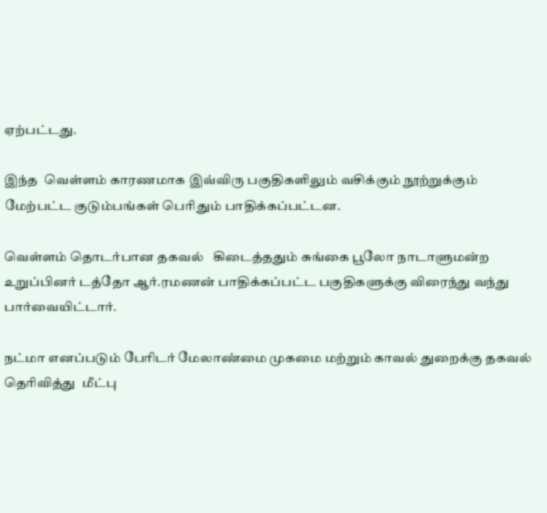ஏற்பட்டது.

இந்த  வெள்ளம் காரணமாக இவ்விரு பகுதிகளிலும் வசிக்கும் நூற்றுக்கும் மேற்பட்ட குடும்பங்கள் பெரிதும் பாதிக்கப்பட்டன.

வெள்ளம் தொடர்பான தகவல்   கிடைத்ததும் சுங்கை பூலோ நாடாளுமன்ற உறுப்பினர் டத்தோ ஆர்.ரமணன் பாதிக்கப்பட்ட பகுதிகளுக்கு விரைந்து வந்து பார்வையிட்டார்.

நட்மா எனப்படும் பேரிடர் மேலாண்மை முகமை மற்றும் காவல் துறைக்கு தகவல் தெரிவித்து  மீட்பு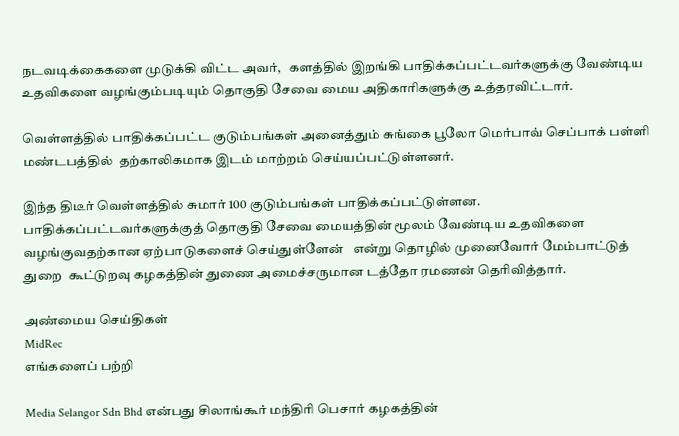நடவடிக்கைகளை முடுக்கி விட்ட அவர்,   களத்தில் இறங்கி பாதிக்கப்பட்டவர்களுக்கு வேண்டிய உதவிகளை வழங்கும்படியும் தொகுதி சேவை மைய அதிகாரிகளுக்கு உத்தரவிட்டார்.

வெள்ளத்தில் பாதிக்கப்பட்ட குடும்பங்கள் அனைத்தும் சுங்கை பூலோ மெர்பாவ் செப்பாக் பள்ளி மண்டபத்தில்  தற்காலிகமாக இடம் மாற்றம் செய்யப்பட்டுள்ளனர்.

இந்த திடீர் வெள்ளத்தில் சுமார் 100 குடும்பங்கள் பாதிக்கப்பட்டுள்ளன. பாதிக்கப்பட்டவர்களுக்குத் தொகுதி சேவை மையத்தின் மூலம் வேண்டிய உதவிகளை வழங்குவதற்கான ஏற்பாடுகளைச் செய்துள்ளேன்   என்று தொழில் முனைவோர் மேம்பாட்டுத் துறை  கூட்டுறவு கழகத்தின் துணை அமைச்சருமான டத்தோ ரமணன் தெரிவித்தார்.

அண்மைய செய்திகள்
MidRec
எங்களைப் பற்றி

Media Selangor Sdn Bhd என்பது சிலாங்கூர் மந்திரி பெசார் கழகத்தின்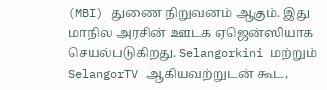(MBI) துணை நிறுவனம் ஆகும். இது மாநில அரசின் ஊடக ஏஜென்ஸியாக செயல்படுகிறது. Selangorkini மற்றும் SelangorTV ஆகியவற்றுடன் கூட,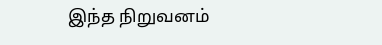இந்த நிறுவனம்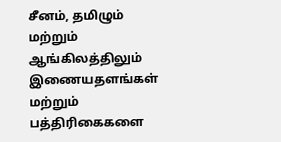சீனம், தமிழும் மற்றும் ஆங்கிலத்திலும் இணையதளங்கள் மற்றும் பத்திரிகைகளை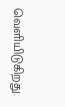வெளியிடுகிறது.